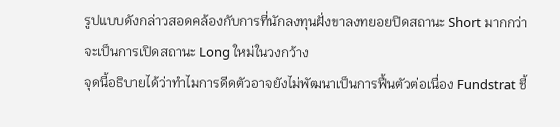รูปแบบดังกล่าวสอดคล้องกับการที่นักลงทุนฝั่งขาลงทยอยปิดสถานะ Short มากกว่าจะเป็นการเปิดสถานะ Long ใหม่ในวงกว้าง
จุดนี้อธิบายได้ว่าทำไมการดีดตัวอาจยังไม่พัฒนาเป็นการฟื้นตัวต่อเนื่อง Fundstrat ชี้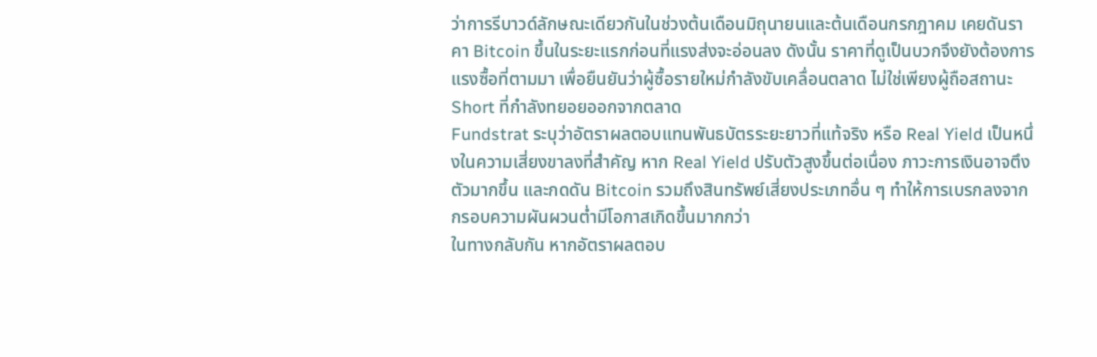ว่าการรีบาวด์ลักษณะเดียวกันในช่วงต้นเดือนมิถุนายนและต้นเดือนกรกฎาคม เคยดันราคา Bitcoin ขึ้นในระยะแรกก่อนที่แรงส่งจะอ่อนลง ดังนั้น ราคาที่ดูเป็นบวกจึงยังต้องการแรงซื้อที่ตามมา เพื่อยืนยันว่าผู้ซื้อรายใหม่กำลังขับเคลื่อนตลาด ไม่ใช่เพียงผู้ถือสถานะ Short ที่กำลังทยอยออกจากตลาด
Fundstrat ระบุว่าอัตราผลตอบแทนพันธบัตรระยะยาวที่แท้จริง หรือ Real Yield เป็นหนึ่งในความเสี่ยงขาลงที่สำคัญ หาก Real Yield ปรับตัวสูงขึ้นต่อเนื่อง ภาวะการเงินอาจตึงตัวมากขึ้น และกดดัน Bitcoin รวมถึงสินทรัพย์เสี่ยงประเภทอื่น ๆ ทำให้การเบรกลงจากกรอบความผันผวนต่ำมีโอกาสเกิดขึ้นมากกว่า
ในทางกลับกัน หากอัตราผลตอบ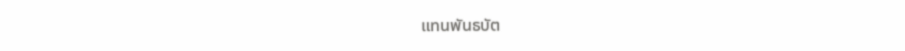แทนพันธบัต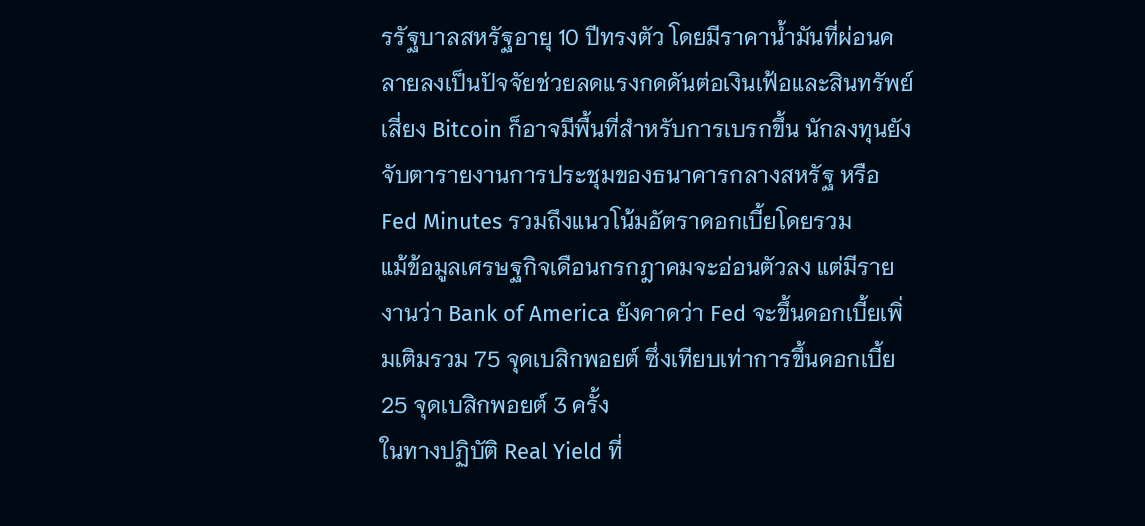รรัฐบาลสหรัฐอายุ 10 ปีทรงตัว โดยมีราคาน้ำมันที่ผ่อนคลายลงเป็นปัจจัยช่วยลดแรงกดดันต่อเงินเฟ้อและสินทรัพย์เสี่ยง Bitcoin ก็อาจมีพื้นที่สำหรับการเบรกขึ้น นักลงทุนยังจับตารายงานการประชุมของธนาคารกลางสหรัฐ หรือ Fed Minutes รวมถึงแนวโน้มอัตราดอกเบี้ยโดยรวม
แม้ข้อมูลเศรษฐกิจเดือนกรกฎาคมจะอ่อนตัวลง แต่มีรายงานว่า Bank of America ยังคาดว่า Fed จะขึ้นดอกเบี้ยเพิ่มเติมรวม 75 จุดเบสิกพอยต์ ซึ่งเทียบเท่าการขึ้นดอกเบี้ย 25 จุดเบสิกพอยต์ 3 ครั้ง
ในทางปฏิบัติ Real Yield ที่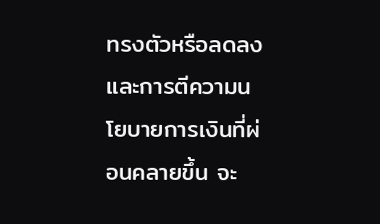ทรงตัวหรือลดลง และการตีความนโยบายการเงินที่ผ่อนคลายขึ้น จะ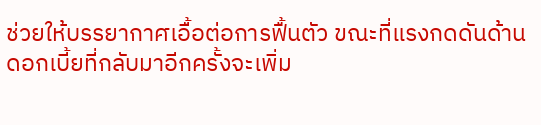ช่วยให้บรรยากาศเอื้อต่อการฟื้นตัว ขณะที่แรงกดดันด้านดอกเบี้ยที่กลับมาอีกครั้งจะเพิ่ม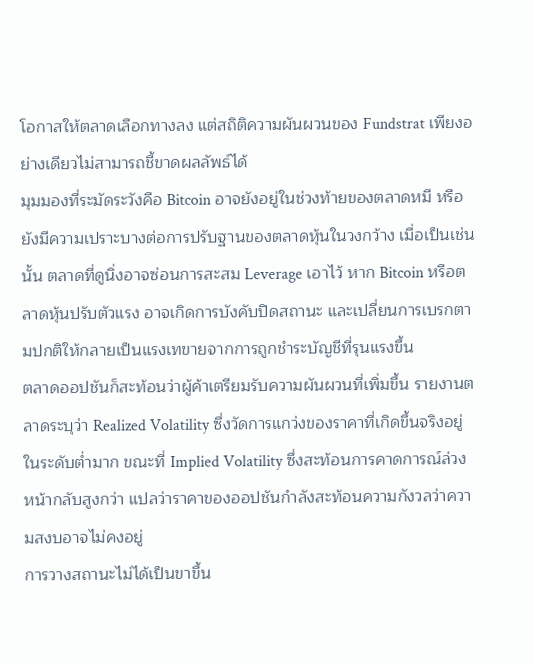โอกาสให้ตลาดเลือกทางลง แต่สถิติความผันผวนของ Fundstrat เพียงอย่างเดียวไม่สามารถชี้ขาดผลลัพธ์ได้
มุมมองที่ระมัดระวังคือ Bitcoin อาจยังอยู่ในช่วงท้ายของตลาดหมี หรือยังมีความเปราะบางต่อการปรับฐานของตลาดหุ้นในวงกว้าง เมื่อเป็นเช่นนั้น ตลาดที่ดูนิ่งอาจซ่อนการสะสม Leverage เอาไว้ หาก Bitcoin หรือตลาดหุ้นปรับตัวแรง อาจเกิดการบังคับปิดสถานะ และเปลี่ยนการเบรกตามปกติให้กลายเป็นแรงเทขายจากการถูกชำระบัญชีที่รุนแรงขึ้น
ตลาดออปชันก็สะท้อนว่าผู้ค้าเตรียมรับความผันผวนที่เพิ่มขึ้น รายงานตลาดระบุว่า Realized Volatility ซึ่งวัดการแกว่งของราคาที่เกิดขึ้นจริงอยู่ในระดับต่ำมาก ขณะที่ Implied Volatility ซึ่งสะท้อนการคาดการณ์ล่วงหน้ากลับสูงกว่า แปลว่าราคาของออปชันกำลังสะท้อนความกังวลว่าความสงบอาจไม่คงอยู่
การวางสถานะไม่ได้เป็นขาขึ้น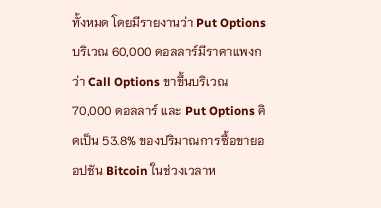ทั้งหมด โดยมีรายงานว่า Put Options บริเวณ 60,000 ดอลลาร์มีราคาแพงกว่า Call Options ขาขึ้นบริเวณ 70,000 ดอลลาร์ และ Put Options คิดเป็น 53.8% ของปริมาณการซื้อขายออปชัน Bitcoin ในช่วงเวลาห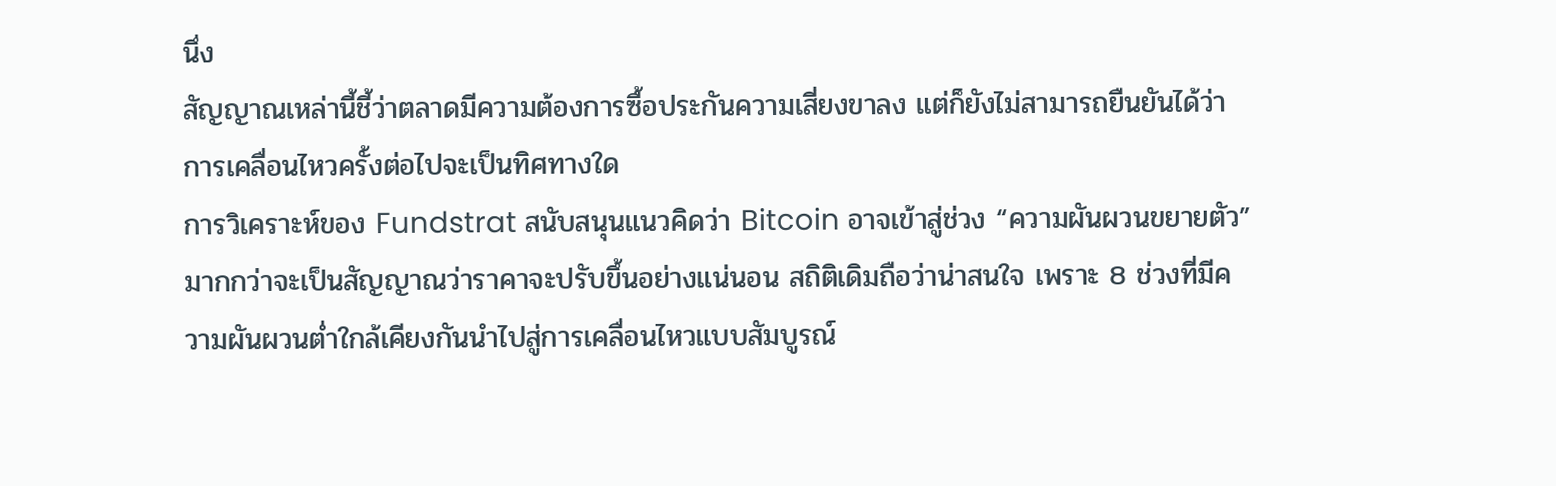นึ่ง
สัญญาณเหล่านี้ชี้ว่าตลาดมีความต้องการซื้อประกันความเสี่ยงขาลง แต่ก็ยังไม่สามารถยืนยันได้ว่าการเคลื่อนไหวครั้งต่อไปจะเป็นทิศทางใด
การวิเคราะห์ของ Fundstrat สนับสนุนแนวคิดว่า Bitcoin อาจเข้าสู่ช่วง “ความผันผวนขยายตัว” มากกว่าจะเป็นสัญญาณว่าราคาจะปรับขึ้นอย่างแน่นอน สถิติเดิมถือว่าน่าสนใจ เพราะ 8 ช่วงที่มีความผันผวนต่ำใกล้เคียงกันนำไปสู่การเคลื่อนไหวแบบสัมบูรณ์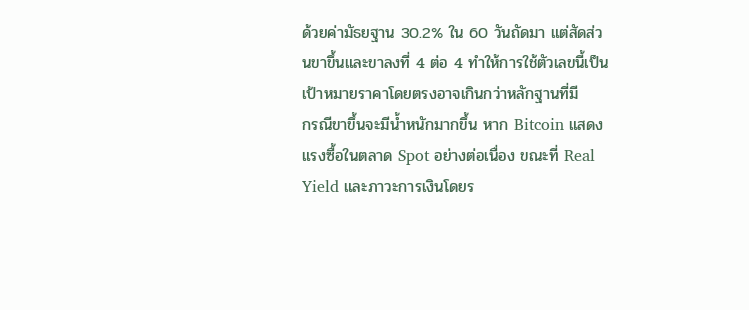ด้วยค่ามัธยฐาน 30.2% ใน 60 วันถัดมา แต่สัดส่วนขาขึ้นและขาลงที่ 4 ต่อ 4 ทำให้การใช้ตัวเลขนี้เป็นเป้าหมายราคาโดยตรงอาจเกินกว่าหลักฐานที่มี
กรณีขาขึ้นจะมีน้ำหนักมากขึ้น หาก Bitcoin แสดงแรงซื้อในตลาด Spot อย่างต่อเนื่อง ขณะที่ Real Yield และภาวะการเงินโดยร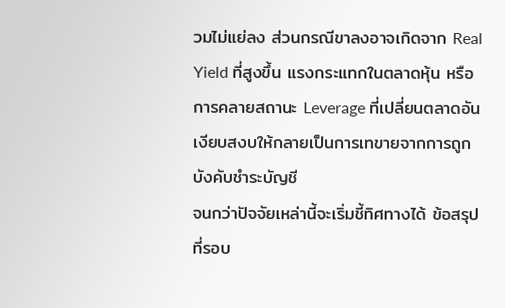วมไม่แย่ลง ส่วนกรณีขาลงอาจเกิดจาก Real Yield ที่สูงขึ้น แรงกระแทกในตลาดหุ้น หรือการคลายสถานะ Leverage ที่เปลี่ยนตลาดอันเงียบสงบให้กลายเป็นการเทขายจากการถูกบังคับชำระบัญชี
จนกว่าปัจจัยเหล่านี้จะเริ่มชี้ทิศทางได้ ข้อสรุปที่รอบ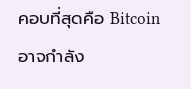คอบที่สุดคือ Bitcoin อาจกำลัง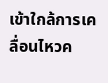เข้าใกล้การเคลื่อนไหวค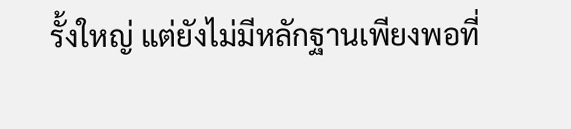รั้งใหญ่ แต่ยังไม่มีหลักฐานเพียงพอที่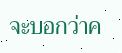จะบอกว่าค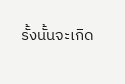รั้งนั้นจะเกิด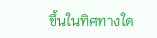ขึ้นในทิศทางใด